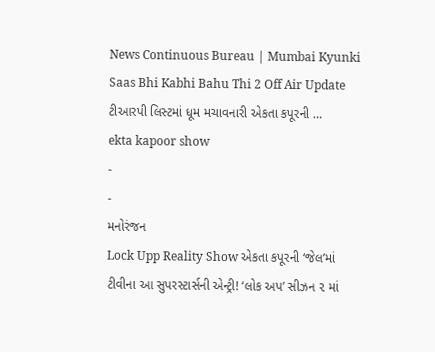News Continuous Bureau | Mumbai Kyunki Saas Bhi Kabhi Bahu Thi 2 Off Air Update ટીઆરપી લિસ્ટમાં ધૂમ મચાવનારી એકતા કપૂરની …
ekta kapoor show
-
-
મનોરંજન
Lock Upp Reality Show એકતા કપૂરની ‘જેલ’માં ટીવીના આ સુપરસ્ટાર્સની એન્ટ્રી! ‘લોક અપ’ સીઝન ૨ માં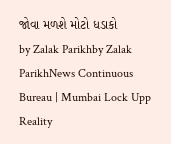જોવા મળશે મોટો ધડાકો
by Zalak Parikhby Zalak ParikhNews Continuous Bureau | Mumbai Lock Upp Reality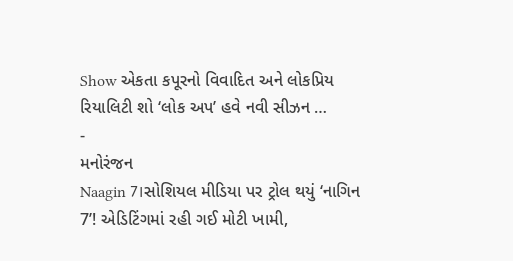Show એકતા કપૂરનો વિવાદિત અને લોકપ્રિય રિયાલિટી શો ‘લોક અપ’ હવે નવી સીઝન …
-
મનોરંજન
Naagin 7।સોશિયલ મીડિયા પર ટ્રોલ થયું ‘નાગિન 7’! એડિટિંગમાં રહી ગઈ મોટી ખામી,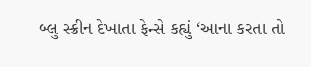બ્લુ સ્ક્રીન દેખાતા ફેન્સે કહ્યું ‘આના કરતા તો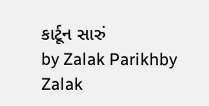કાર્ટૂન સારું
by Zalak Parikhby Zalak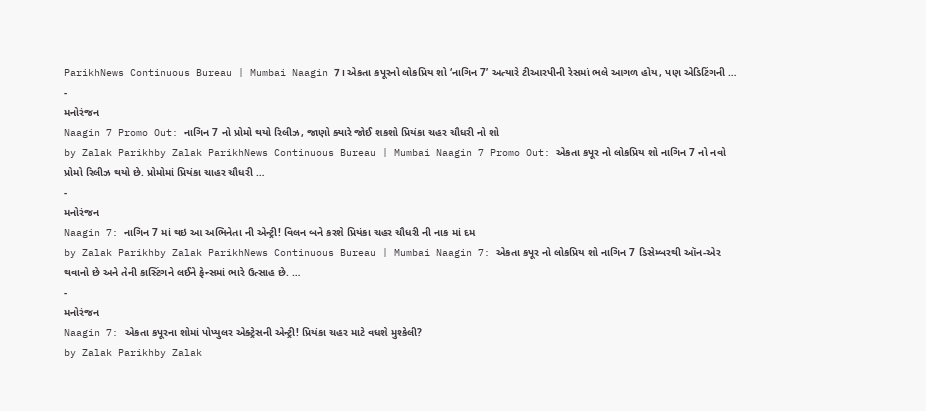ParikhNews Continuous Bureau | Mumbai Naagin 7। એકતા કપૂરનો લોકપ્રિય શો ‘નાગિન 7’ અત્યારે ટીઆરપીની રેસમાં ભલે આગળ હોય, પણ એડિટિંગની …
-
મનોરંજન
Naagin 7 Promo Out: નાગિન 7 નો પ્રોમો થયો રિલીઝ, જાણો ક્યારે જોઈ શકશો પ્રિયંકા ચહર ચૌધરી નો શો
by Zalak Parikhby Zalak ParikhNews Continuous Bureau | Mumbai Naagin 7 Promo Out: એકતા કપૂર નો લોકપ્રિય શો નાગિન 7 નો નવો પ્રોમો રિલીઝ થયો છે. પ્રોમોમાં પ્રિયંકા ચાહર ચૌધરી …
-
મનોરંજન
Naagin 7: નાગિન 7 માં થઇ આ અભિનેતા ની એન્ટ્રી! વિલન બને કરશે પ્રિયંકા ચહર ચૌધરી ની નાક માં દમ
by Zalak Parikhby Zalak ParikhNews Continuous Bureau | Mumbai Naagin 7: એકતા કપૂર નો લોકપ્રિય શો નાગિન 7 ડિસેમ્બરથી ઑન-એર થવાનો છે અને તેની કાસ્ટિંગને લઈને ફેન્સમાં ભારે ઉત્સાહ છે. …
-
મનોરંજન
Naagin 7: એકતા કપૂરના શોમાં પોપ્યુલર એક્ટ્રેસની એન્ટ્રી! પ્રિયંકા ચહર માટે વધશે મુશ્કેલી?
by Zalak Parikhby Zalak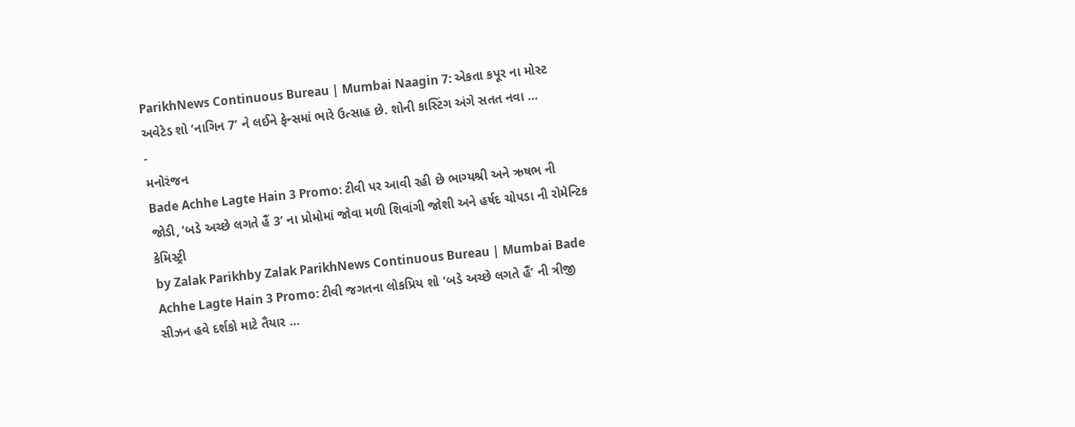ParikhNews Continuous Bureau | Mumbai Naagin 7: એકતા કપૂર ના મોસ્ટ અવેટેડ શો ‘નાગિન 7’ ને લઈને ફેન્સમાં ભારે ઉત્સાહ છે. શોની કાસ્ટિંગ અંગે સતત નવા …
-
મનોરંજન
Bade Achhe Lagte Hain 3 Promo: ટીવી પર આવી રહી છે ભાગ્યશ્રી અને ઋષભ ની જોડી, ‘બડે અચ્છે લગતે હૈં 3’ ના પ્રોમોમાં જોવા મળી શિવાંગી જોશી અને હર્ષદ ચોપડા ની રોમેન્ટિક કેમિસ્ટ્રી
by Zalak Parikhby Zalak ParikhNews Continuous Bureau | Mumbai Bade Achhe Lagte Hain 3 Promo: ટીવી જગતના લોકપ્રિય શો ‘બડે અચ્છે લગતે હૈં’ ની ત્રીજી સીઝન હવે દર્શકો માટે તૈયાર …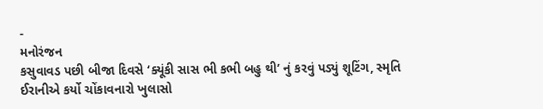-
મનોરંજન
કસુવાવડ પછી બીજા દિવસે ‘ક્યૂંકી સાસ ભી કભી બહુ થી’ નું કરવું પડ્યું શૂટિંગ, સ્મૃતિ ઈરાનીએ કર્યો ચોંકાવનારો ખુલાસો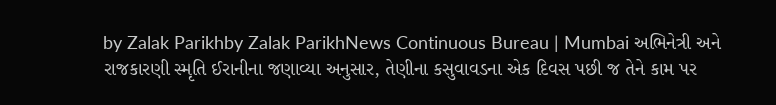by Zalak Parikhby Zalak ParikhNews Continuous Bureau | Mumbai અભિનેત્રી અને રાજકારણી સ્મૃતિ ઈરાનીના જણાવ્યા અનુસાર, તેણીના કસુવાવડના એક દિવસ પછી જ તેને કામ પર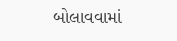બોલાવવામાં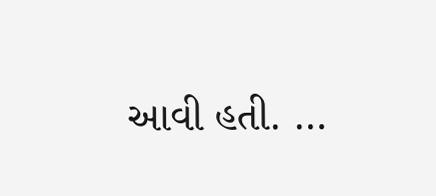આવી હતી. …